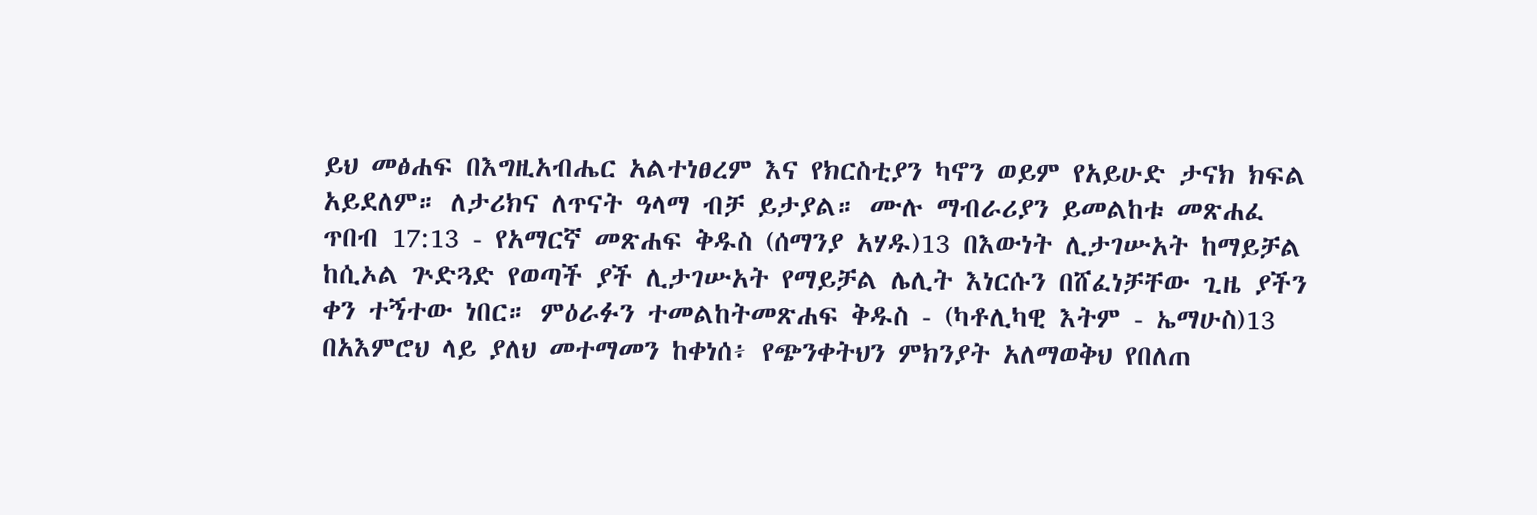ይህ መፅሐፍ በእግዚአብሔር አልተነፀረም እና የክርስቲያን ካኖን ወይም የአይሁድ ታናክ ክፍል አይደለም። ለታሪክና ለጥናት ዓላማ ብቻ ይታያል። ሙሉ ማብራሪያን ይመልከቱ መጽሐፈ ጥበብ 17:13 - የአማርኛ መጽሐፍ ቅዱስ (ሰማንያ አሃዱ)13 በእውነት ሊታገሡአት ከማይቻል ከሲኦል ጕድጓድ የወጣች ያች ሊታገሡአት የማይቻል ሌሊት እነርሱን በሸፈነቻቸው ጊዜ ያችን ቀን ተኝተው ነበር። ምዕራፉን ተመልከትመጽሐፍ ቅዱስ - (ካቶሊካዊ እትም - ኤማሁስ)13 በአእምሮህ ላይ ያለህ መተማመን ከቀነሰ፥ የጭንቀትህን ምክንያት አለማወቅህ የበለጠ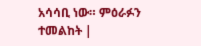አሳሳቢ ነው። ምዕራፉን ተመልከት |